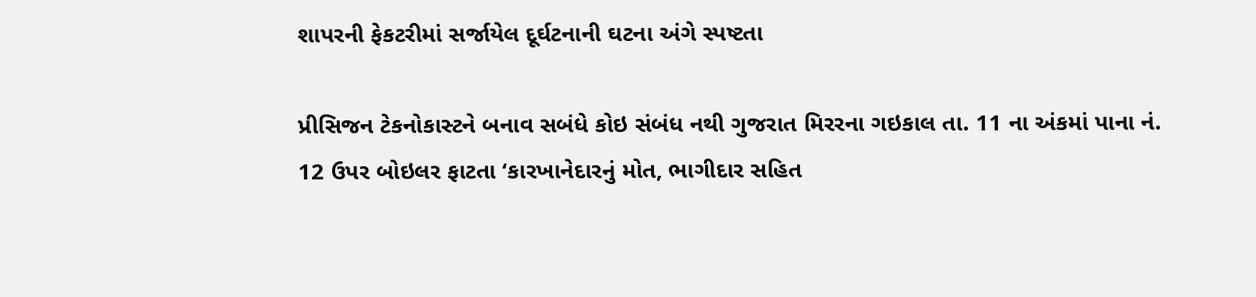શાપરની ફેકટરીમાં સર્જાયેલ દૂર્ઘટનાની ઘટના અંગે સ્પષ્ટતા

પ્રીસિજન ટેકનોકાસ્ટને બનાવ સબંધે કોઇ સંબંધ નથી ગુજરાત મિરરના ગઇકાલ તા. 11 ના અંકમાં પાના નં. 12 ઉપર બોઇલર ફાટતા ‘કારખાનેદારનું મોત, ભાગીદાર સહિત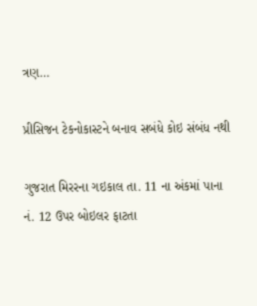ત્રણ…

પ્રીસિજન ટેકનોકાસ્ટને બનાવ સબંધે કોઇ સંબંધ નથી

ગુજરાત મિરરના ગઇકાલ તા. 11 ના અંકમાં પાના નં. 12 ઉપર બોઇલર ફાટતા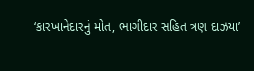‘કારખાનેદારનું મોત, ભાગીદાર સહિત ત્રણ દાઝયા’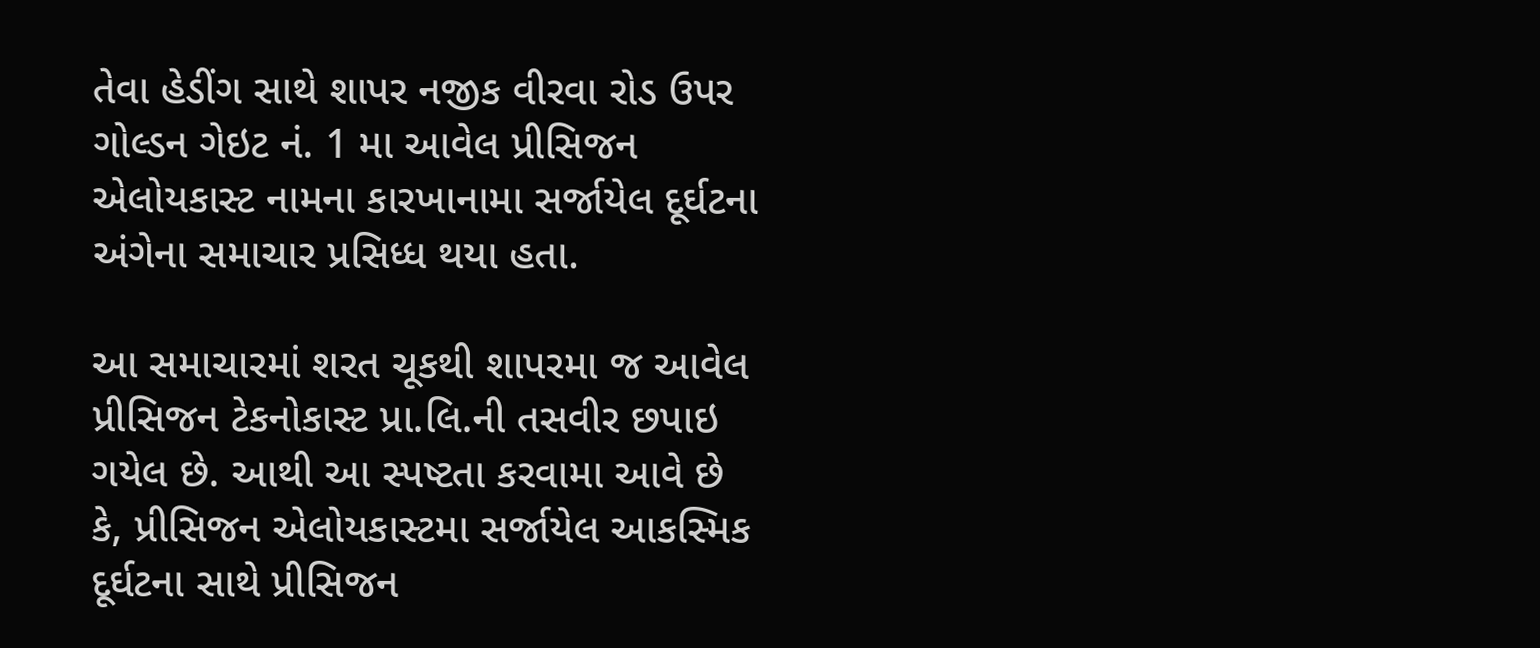તેવા હેડીંગ સાથે શાપર નજીક વીરવા રોડ ઉપર ગોલ્ડન ગેઇટ નં. 1 મા આવેલ પ્રીસિજન એલોયકાસ્ટ નામના કારખાનામા સર્જાયેલ દૂર્ઘટના અંગેના સમાચાર પ્રસિધ્ધ થયા હતા.

આ સમાચારમાં શરત ચૂકથી શાપરમા જ આવેલ પ્રીસિજન ટેકનોકાસ્ટ પ્રા.લિ.ની તસવીર છપાઇ ગયેલ છે. આથી આ સ્પષ્ટતા કરવામા આવે છે કે, પ્રીસિજન એલોયકાસ્ટમા સર્જાયેલ આકસ્મિક દૂર્ઘટના સાથે પ્રીસિજન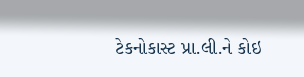ટેકનોકાસ્ટ પ્રા.લી.ને કોઇ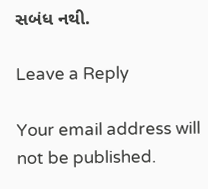સબંધ નથી.

Leave a Reply

Your email address will not be published.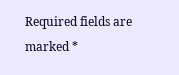Required fields are marked *